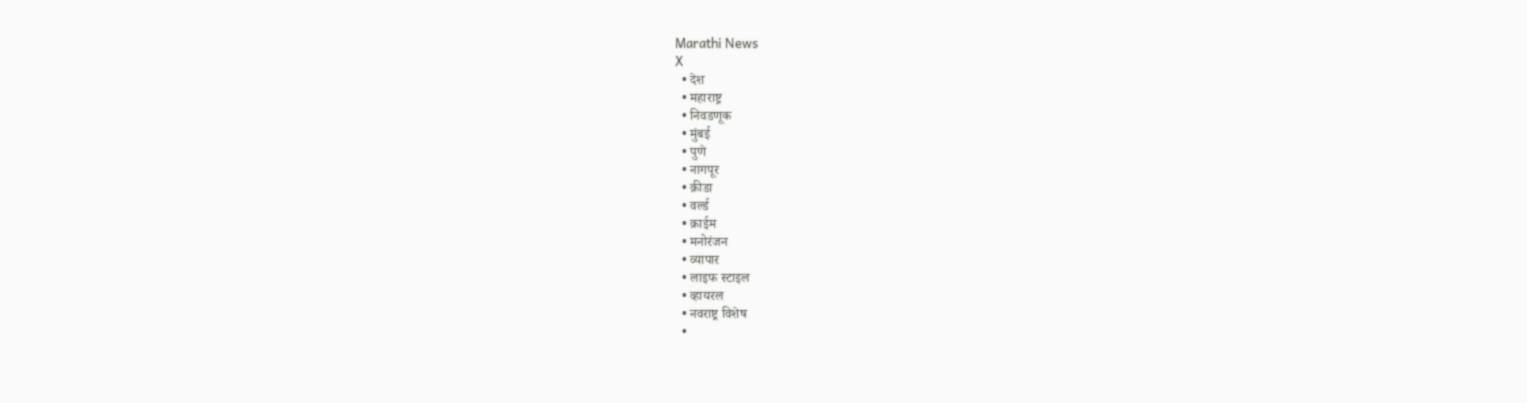Marathi News
X
  • देश
  • महाराष्ट्र
  • निवडणूक
  • मुंबई
  • पुणे
  • नागपूर
  • क्रीडा
  • वर्ल्ड
  • क्राईम
  • मनोरंजन
  • व्यापार
  • लाइफ स्टाइल
  • व्हायरल
  • नवराष्ट्र विशेष
  •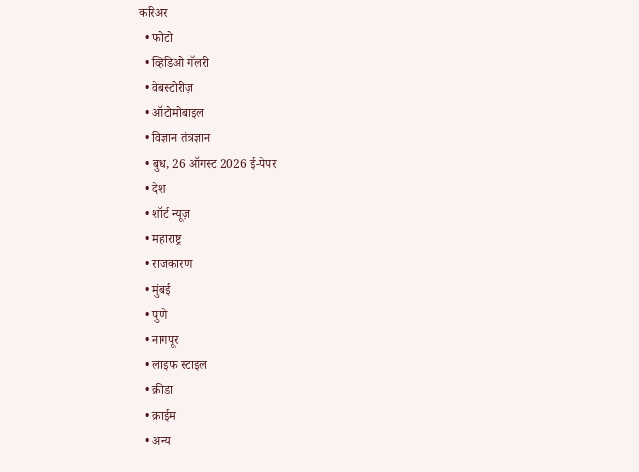करिअर
  • फोटो
  • व्हिडिओ गॅलरी
  • वेबस्टोरीज़
  • ऑटोमोबाइल
  • विज्ञान तंत्रज्ञान
  • बुध, 26 ऑगस्ट 2026 ई-पेपर
  • देश
  • शॉर्ट न्यूज़
  • महाराष्ट्र
  • राजकारण
  • मुंबई
  • पुणे
  • नागपूर
  • लाइफ स्टाइल
  • क्रीडा
  • क्राईम
  • अन्य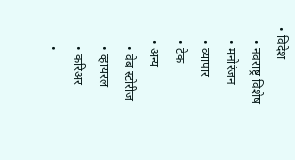• विदेश
    • नवराष्ट्र विशेष
    • मनोरंजन
    • व्यापार
    • टेक
    • अन्य
      • वेब स्टोरीज
      • व्हायरल
      • करिअर
      •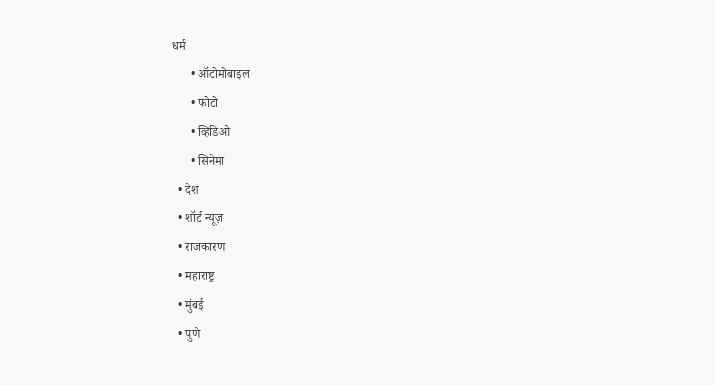धर्म
      • ऑटोमोबाइल
      • फोटो
      • व्हिडिओ
      • सिनेमा
  • देश
  • शॉर्ट न्यूज़
  • राजकारण
  • महाराष्ट्र
  • मुंबई
  • पुणे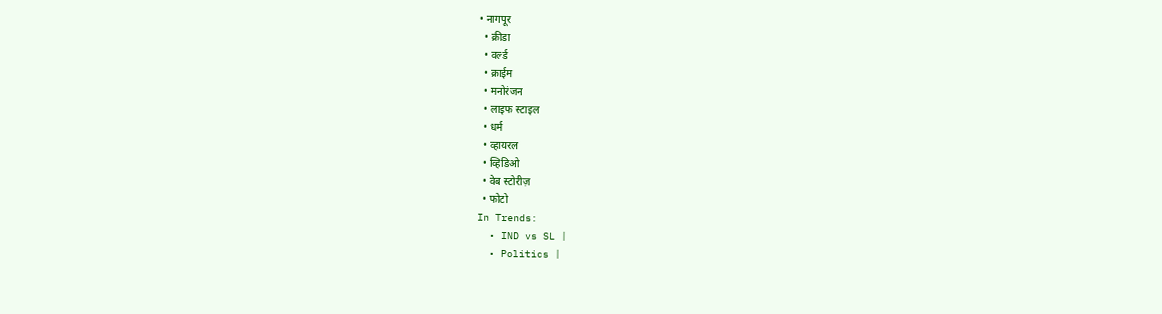• नागपूर
  • क्रीडा
  • वर्ल्ड
  • क्राईम
  • मनोरंजन
  • लाइफ स्टाइल
  • धर्म
  • व्हायरल
  • व्हिडिओ
  • वेब स्टोरीज़
  • फोटो
In Trends:
  • IND vs SL |
  • Politics |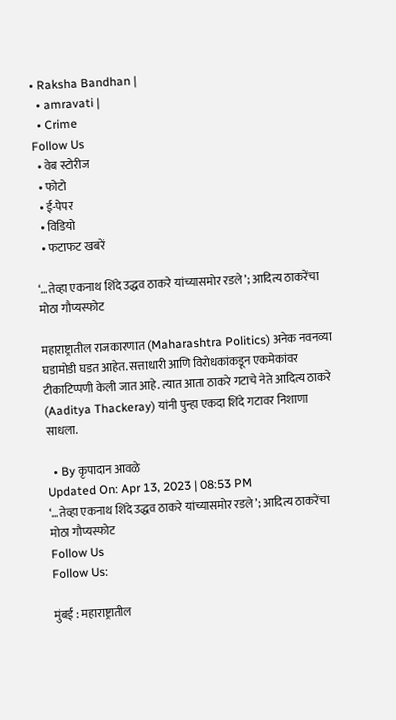• Raksha Bandhan |
  • amravati |
  • Crime
Follow Us
  • वेब स्टोरीज
  • फोटो
  • ई-पेपर
  • विडियो
  • फटाफट खबरें

‘…तेव्हा एकनाथ शिंदे उद्धव ठाकरे यांच्यासमोर रडले’; आदित्य ठाकरेंचा मोठा गौप्यस्फोट

महाराष्ट्रातील राजकारणात (Maharashtra Politics) अनेक नवनव्या घडामोडी घडत आहेत. सत्ताधारी आणि विरोधकांकडून एकमेकांवर टीकाटिप्पणी केली जात आहे. त्यात आता ठाकरे गटाचे नेते आदित्य ठाकरे (Aaditya Thackeray) यांनी पुन्हा एकदा शिंदे गटावर निशाणा साधला.

  • By कृपादान आवळे
Updated On: Apr 13, 2023 | 08:53 PM
‘…तेव्हा एकनाथ शिंदे उद्धव ठाकरे यांच्यासमोर रडले’; आदित्य ठाकरेंचा मोठा गौप्यस्फोट
Follow Us
Follow Us:

मुंबई : महाराष्ट्रातील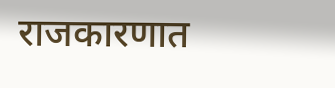राजकारणात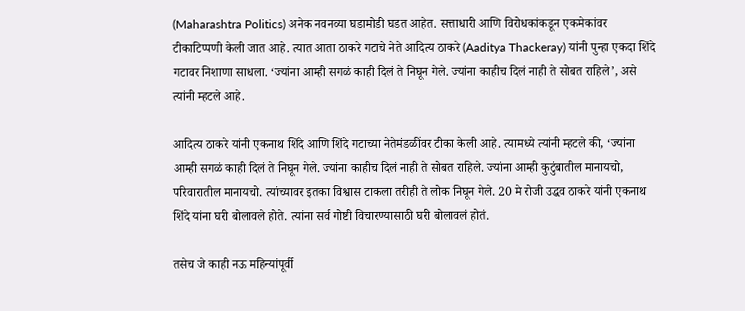(Maharashtra Politics) अनेक नवनव्या घडामोडी घडत आहेत. सत्ताधारी आणि विरोधकांकडून एकमेकांवर टीकाटिप्पणी केली जात आहे. त्यात आता ठाकरे गटाचे नेते आदित्य ठाकरे (Aaditya Thackeray) यांनी पुन्हा एकदा शिंदे गटावर निशाणा साधला. ‘ज्यांना आम्ही सगळं काही दिलं ते निघून गेले. ज्यांना काहीच दिलं नाही ते सोबत राहिले’, असे त्यांनी म्हटले आहे.

आदित्य ठाकरे यांनी एकनाथ शिंदे आणि शिंदे गटाच्या नेतेमंडळींवर टीका केली आहे. त्यामध्ये त्यांनी म्हटले की, ‘ज्यांना आम्ही सगळं काही दिलं ते निघून गेले. ज्यांना काहीच दिलं नाही ते सोबत राहिले. ज्यांना आम्ही कुटुंबातील मानायचो, परिवारातील मानायचो. त्यांच्यावर इतका विश्वास टाकला तरीही ते लोक निघून गेले. 20 मे रोजी उद्धव ठाकरे यांनी एकनाथ शिंदे यांना घरी बोलावले होते. त्यांना सर्व गोष्टी विचारण्यासाठी घरी बोलावलं होतं.

तसेच जे काही नऊ महिन्यांपूर्वी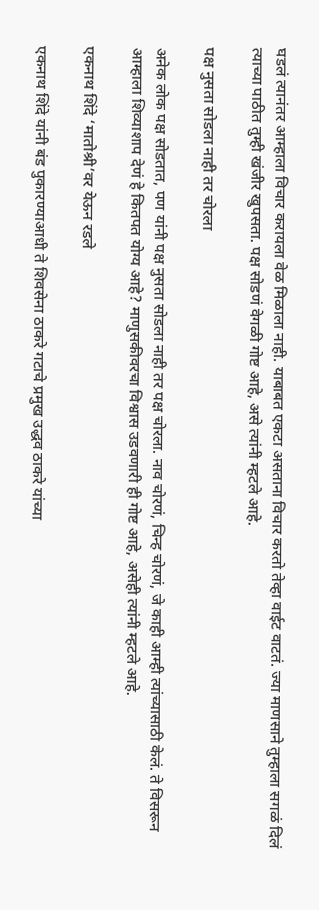घडलं त्यानंतर आम्हाला विचार करायला वेळ मिळाला नाही. याबाबत एकटा असताना विचार करतो तेव्हा वाईट वाटतं. ज्या माणसाने तुम्हाला सगळं दिलं त्याच्या पाठीत तुम्ही खंजीर खुपसता. पक्ष सोडणं वेगळी गोष्ट आहे, असे त्यांनी म्हटले आहे.

पक्ष नुसता सोडला नाही तर चोरला

अनेक लोक पक्ष सोडतात, पण यांनी पक्ष नुसता सोडला नाही तर पक्ष चोरला. नाव चोरणं, चिन्ह चोरणं, जे काही आम्ही त्यांच्यासाठी केलं. ते विसरून आम्हाला शिव्याशाप देणं हे कितपत योग्य आहे? माणुसकीवरचा विश्वास उडवणारी ही गोष्ट आहे, असेही त्यांनी म्हटले आहे.

एकनाथ शिंदे ‘मातोश्री’वर येऊन रडले

एकनाथ शिंदे यांनी बंड पुकारण्याआधी ते शिवसेना ठाकरे गटाचे प्रमुख उद्धव ठाकरे यांच्या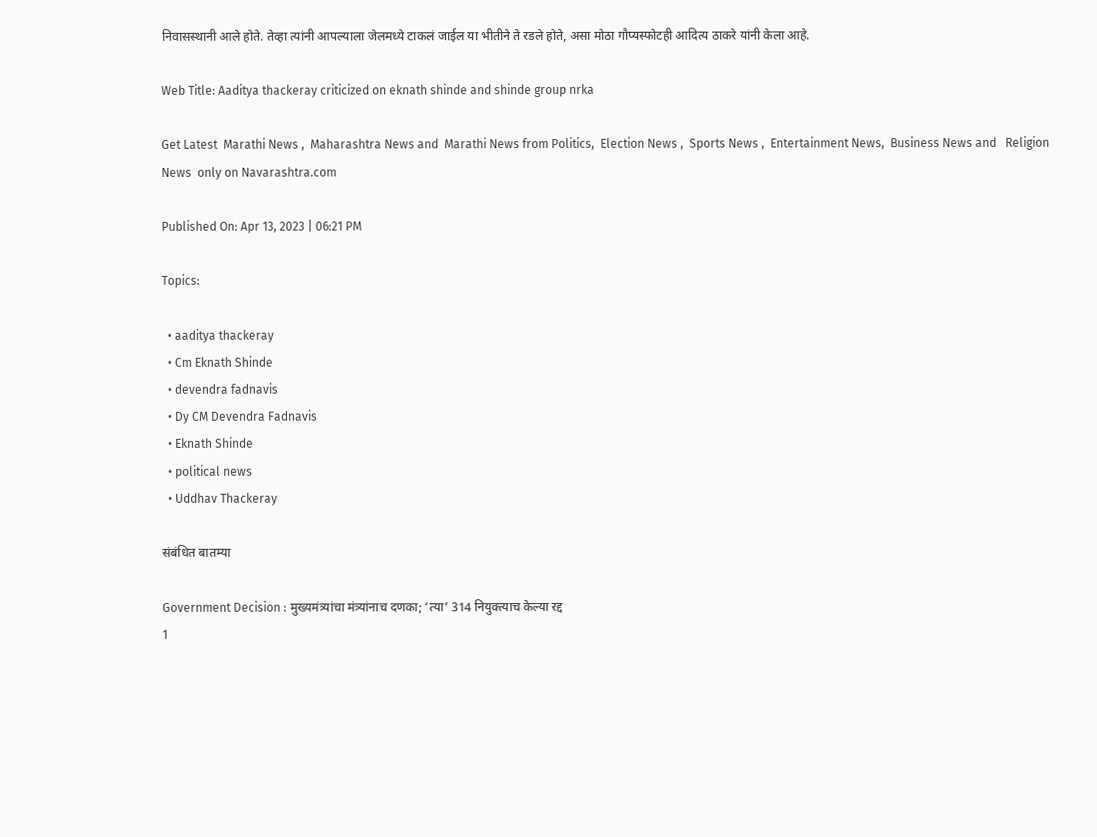निवासस्थानी आले होते. तेव्हा त्यांनी आपल्याला जेलमध्ये टाकलं जाईल या भीतीने ते रडले होते, असा मोठा गौप्यस्फोटही आदित्य ठाकरे यांनी केला आहे.

Web Title: Aaditya thackeray criticized on eknath shinde and shinde group nrka

Get Latest  Marathi News ,  Maharashtra News and  Marathi News from Politics,  Election News ,  Sports News ,  Entertainment News,  Business News and   Religion News  only on Navarashtra.com

Published On: Apr 13, 2023 | 06:21 PM

Topics:

  • aaditya thackeray
  • Cm Eknath Shinde
  • devendra fadnavis
  • Dy CM Devendra Fadnavis
  • Eknath Shinde
  • political news
  • Uddhav Thackeray

संबंधित बातम्या

Government Decision : मुख्यमंत्र्यांचा मंत्र्यांनाच दणका; ‘त्या’ 314 नियुक्त्याच केल्या रद्द
1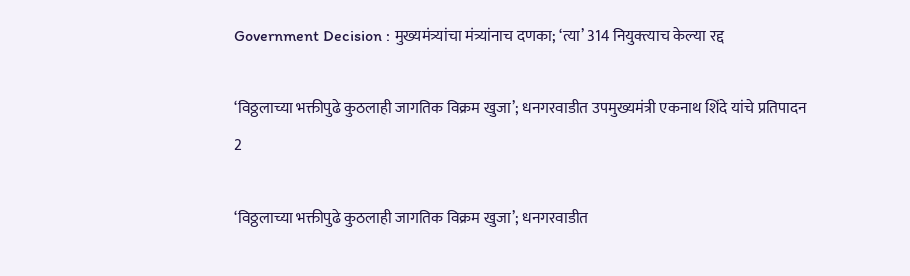Government Decision : मुख्यमंत्र्यांचा मंत्र्यांनाच दणका; ‘त्या’ 314 नियुक्त्याच केल्या रद्द

‘विठ्ठलाच्या भक्तीपुढे कुठलाही जागतिक विक्रम खुजा’; धनगरवाडीत उपमुख्यमंत्री एकनाथ शिंदे यांचे प्रतिपादन
2

‘विठ्ठलाच्या भक्तीपुढे कुठलाही जागतिक विक्रम खुजा’; धनगरवाडीत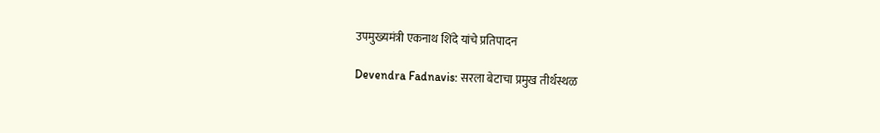उपमुख्यमंत्री एकनाथ शिंदे यांचे प्रतिपादन

Devendra Fadnavis: सरला बेटाचा प्रमुख तीर्थस्थळ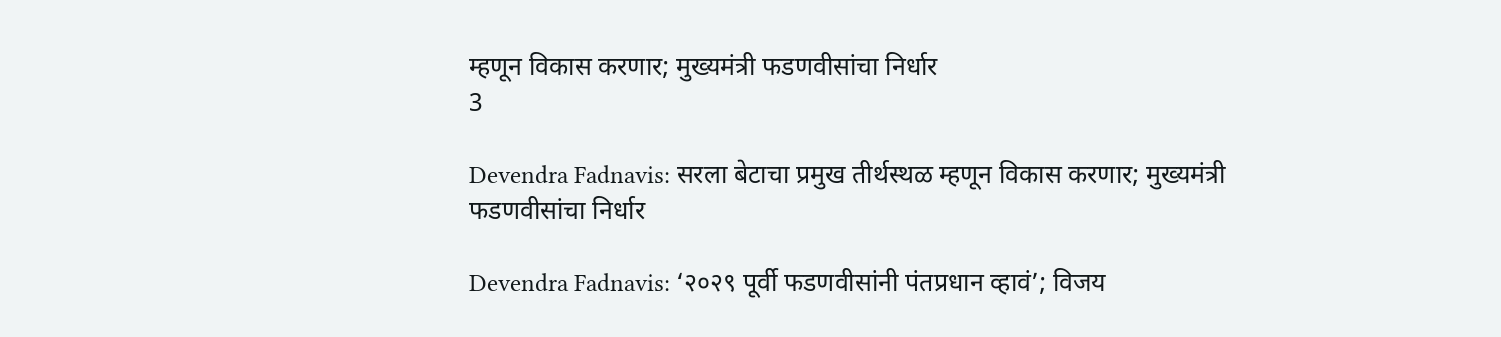म्हणून विकास करणार; मुख्यमंत्री फडणवीसांचा निर्धार
3

Devendra Fadnavis: सरला बेटाचा प्रमुख तीर्थस्थळ म्हणून विकास करणार; मुख्यमंत्री फडणवीसांचा निर्धार

Devendra Fadnavis: ‘२०२९ पूर्वी फडणवीसांनी पंतप्रधान व्हावं’; विजय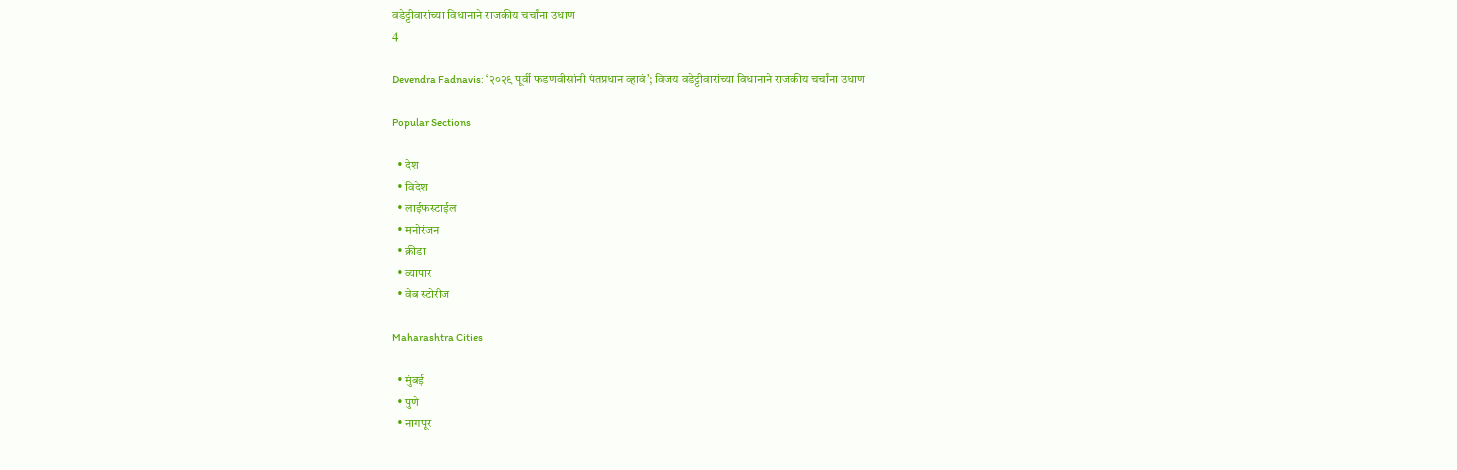वडेट्टीवारांच्या विधानाने राजकीय चर्चांना उधाण
4

Devendra Fadnavis: ‘२०२९ पूर्वी फडणवीसांनी पंतप्रधान व्हावं’; विजय वडेट्टीवारांच्या विधानाने राजकीय चर्चांना उधाण

Popular Sections

  • देश
  • विदेश
  • लाईफस्टाईल
  • मनोरंजन
  • क्रीडा
  • व्यापार
  • वेब स्टोरीज

Maharashtra Cities

  • मुंबई
  • पुणे
  • नागपूर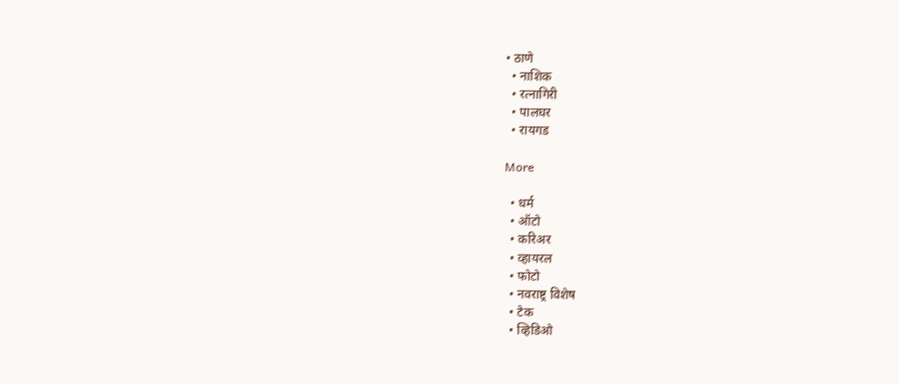• ठाणे
  • नाशिक
  • रत्नागिरी
  • पालघर
  • रायगड

More

  • धर्म
  • ऑटो
  • करिअर
  • व्हायरल
  • फोटो
  • नवराष्ट्र विशेष
  • टेक
  • व्हिडिओ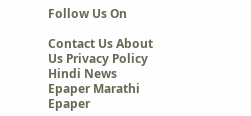Follow Us On

Contact Us About Us Privacy Policy
Hindi News Epaper Marathi Epaper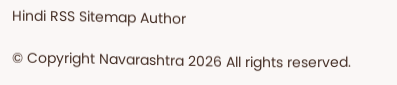Hindi RSS Sitemap Author

© Copyright Navarashtra 2026 All rights reserved.